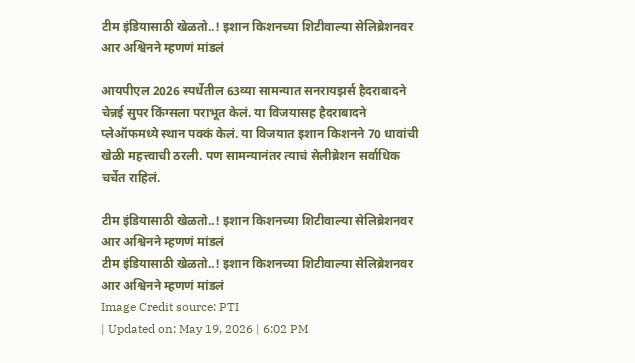टीम इंडियासाठी खेळतो..! इशान किशनच्या शिटीवाल्या सेलिब्रेशनवर आर अश्विनने म्हणणं मांडलं

आयपीएल 2026 स्पर्धेतील 63व्या सामन्यात सनरायझर्स हैदराबादने चेन्नई सुपर किंग्सला पराभूत केलं. या विजयासह हैदराबादने प्लेऑफमध्ये स्थान पक्कं केलं. या विजयात इशान किशनने 70 धावांची खेळी महत्त्वाची ठरली. पण सामन्यानंतर त्याचं सेलीब्रेशन सर्वाधिक चर्चेत राहिलं.

टीम इंडियासाठी खेळतो..! इशान किशनच्या शिटीवाल्या सेलिब्रेशनवर आर अश्विनने म्हणणं मांडलं
टीम इंडियासाठी खेळतो..! इशान किशनच्या शिटीवाल्या सेलिब्रेशनवर आर अश्विनने म्हणणं मांडलं
Image Credit source: PTI
| Updated on: May 19, 2026 | 6:02 PM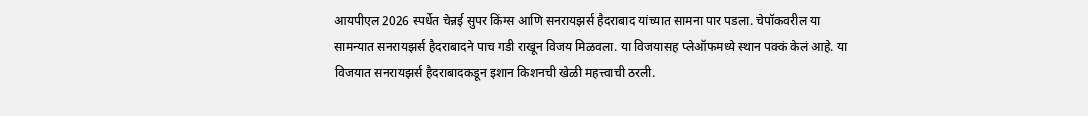आयपीएल 2026 स्पर्धेत चेन्नई सुपर किंग्स आणि सनरायझर्स हैदराबाद यांच्यात सामना पार पडला. चेपॉकवरील या सामन्यात सनरायझर्स हैदराबादने पाच गडी राखून विजय मिळवला. या विजयासह प्लेऑफमध्ये स्थान पक्कं केलं आहे. या विजयात सनरायझर्स हैदराबादकडून इशान किशनची खेळी महत्त्वाची ठरली.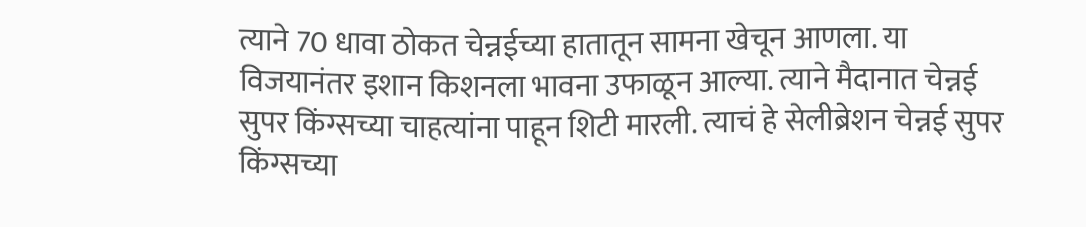त्याने 70 धावा ठोकत चेन्नईच्या हातातून सामना खेचून आणला. या विजयानंतर इशान किशनला भावना उफाळून आल्या. त्याने मैदानात चेन्नई सुपर किंग्सच्या चाहत्यांना पाहून शिटी मारली. त्याचं हे सेलीब्रेशन चेन्नई सुपर किंग्सच्या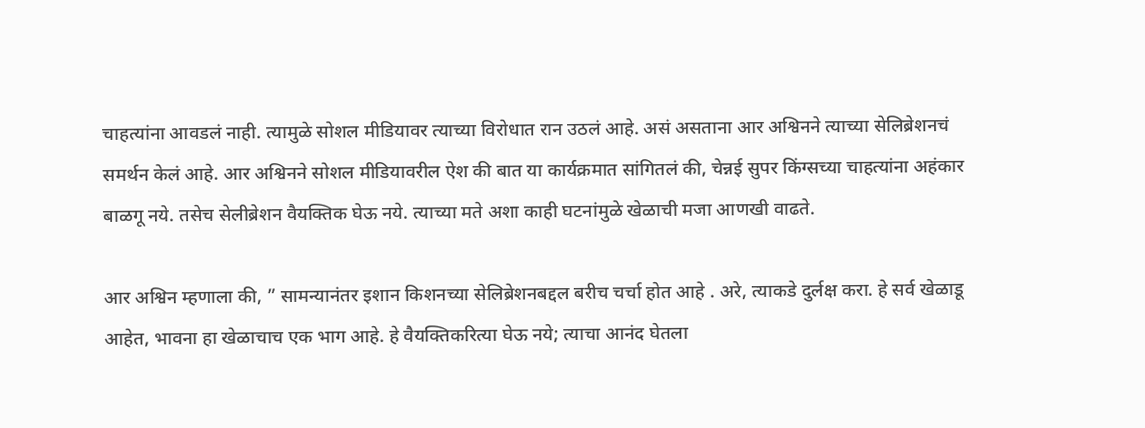चाहत्यांना आवडलं नाही. त्यामुळे सोशल मीडियावर त्याच्या विरोधात रान उठलं आहे. असं असताना आर अश्विनने त्याच्या सेलिब्रेशनचं समर्थन केलं आहे. आर अश्विनने सोशल मीडियावरील ऐश की बात या कार्यक्रमात सांगितलं की, चेन्नई सुपर किंग्सच्या चाहत्यांना अहंकार बाळगू नये. तसेच सेलीब्रेशन वैयक्तिक घेऊ नये. त्याच्या मते अशा काही घटनांमुळे खेळाची मजा आणखी वाढते.

आर अश्विन म्हणाला की, ” सामन्यानंतर इशान किशनच्या सेलिब्रेशनबद्दल बरीच चर्चा होत आहे . अरे, त्याकडे दुर्लक्ष करा. हे सर्व खेळाडू आहेत, भावना हा खेळाचाच एक भाग आहे. हे वैयक्तिकरित्या घेऊ नये; त्याचा आनंद घेतला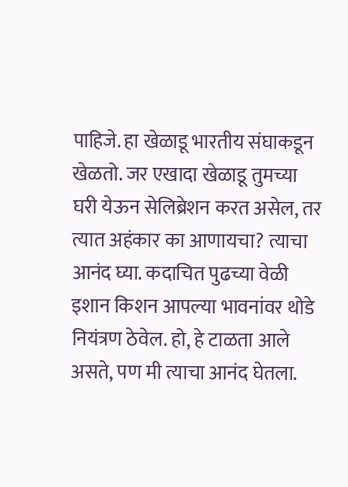पाहिजे. हा खेळाडू भारतीय संघाकडून खेळतो. जर एखादा खेळाडू तुमच्या घरी येऊन सेलिब्रेशन करत असेल, तर त्यात अहंकार का आणायचा? त्याचा आनंद घ्या. कदाचित पुढच्या वेळी इशान किशन आपल्या भावनांवर थोडे नियंत्रण ठेवेल. हो, हे टाळता आले असते, पण मी त्याचा आनंद घेतला.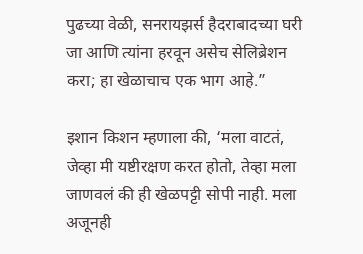पुढच्या वेळी, सनरायझर्स हैदराबादच्या घरी जा आणि त्यांना हरवून असेच सेलिब्रेशन करा; हा खेळाचाच एक भाग आहे.”

इशान किशन म्हणाला की, ‘मला वाटतं, जेव्हा मी यष्टीरक्षण करत होतो, तेव्हा मला जाणवलं की ही खेळपट्टी सोपी नाही. मला अजूनही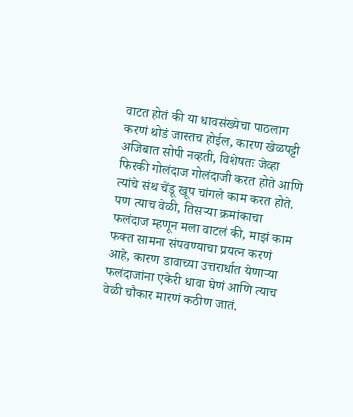वाटत होतं की या धावसंख्येचा पाठलाग करणं थोडं जास्तच होईल, कारण खेळपट्टी अजिबात सोपी नव्हती, विशेषतः जेव्हा फिरकी गोलंदाज गोलंदाजी करत होते आणि त्यांचे संथ चेंडू खूप चांगले काम करत होते. पण त्याच वेळी, तिसऱ्या क्रमांकाचा फलंदाज म्हणून मला वाटलं की, माझं काम फक्त सामना संपवण्याचा प्रयत्न करणं आहे, कारण डावाच्या उत्तरार्धात येणाऱ्या फलंदाजांना एकेरी धावा घेणं आणि त्याच वेळी चौकार मारणं कठीण जातं.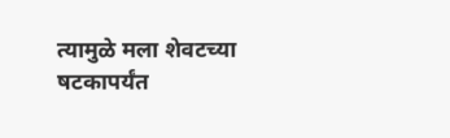त्यामुळे मला शेवटच्या षटकापर्यंत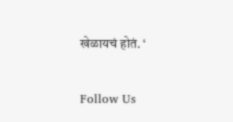खेळायचं होतं. ‘

Follow Us